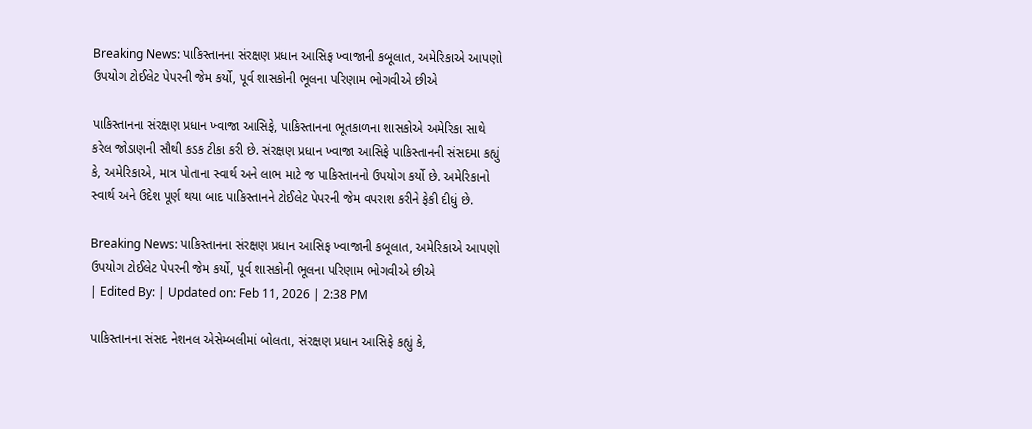Breaking News: પાકિસ્તાનના સંરક્ષણ પ્રધાન આસિફ ખ્વાજાની કબૂલાત, અમેરિકાએ આપણો ઉપયોગ ટોઈલેટ પેપરની જેમ કર્યો, પૂર્વ શાસકોની ભૂલના પરિણામ ભોગવીએ છીએ

પાકિસ્તાનના સંરક્ષણ પ્રધાન ખ્વાજા આસિફે, પાકિસ્તાનના ભૂતકાળના શાસકોએ અમેરિકા સાથે કરેલ જોડાણની સૌથી કડક ટીકા કરી છે. સંરક્ષણ પ્રધાન ખ્વાજા આસિફે પાકિસ્તાનની સંસદમા કહ્યું કે, અમેરિકાએ, માત્ર પોતાના સ્વાર્થ અને લાભ માટે જ પાકિસ્તાનનો ઉપયોગ કર્યો છે. અમેરિકાનો સ્વાર્થ અને ઉદેશ પૂર્ણ થયા બાદ પાકિસ્તાનને ટોઈલેટ પેપરની જેમ વપરાશ કરીને ફેકી દીધું છે.

Breaking News: પાકિસ્તાનના સંરક્ષણ પ્રધાન આસિફ ખ્વાજાની કબૂલાત, અમેરિકાએ આપણો ઉપયોગ ટોઈલેટ પેપરની જેમ કર્યો, પૂર્વ શાસકોની ભૂલના પરિણામ ભોગવીએ છીએ
| Edited By: | Updated on: Feb 11, 2026 | 2:38 PM

પાકિસ્તાનના સંસદ નેશનલ એસેમ્બલીમાં બોલતા, સંરક્ષણ પ્રધાન આસિફે કહ્યું કે,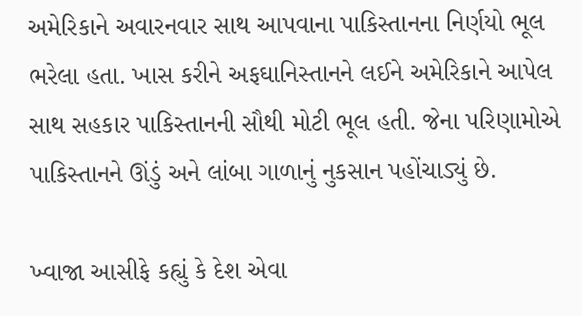અમેરિકાને અવારનવાર સાથ આપવાના પાકિસ્તાનના નિર્ણયો ભૂલ ભરેલા હતા. ખાસ કરીને અફઘાનિસ્તાનને લઈને અમેરિકાને આપેલ સાથ સહકાર પાકિસ્તાનની સૌથી મોટી ભૂલ હતી. જેના પરિણામોએ પાકિસ્તાનને ઊંડું અને લાંબા ગાળાનું નુકસાન પહોંચાડ્યું છે.

ખ્વાજા આસીફે કહ્યું કે દેશ એવા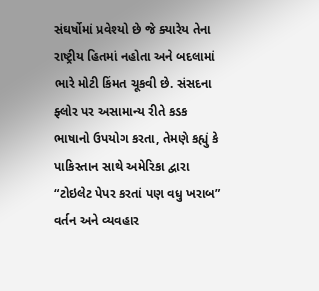સંઘર્ષોમાં પ્રવેશ્યો છે જે ક્યારેય તેના રાષ્ટ્રીય હિતમાં નહોતા અને બદલામાં ભારે મોટી કિંમત ચૂકવી છે. સંસદના ફ્લોર પર અસામાન્ય રીતે કડક ભાષાનો ઉપયોગ કરતા, તેમણે કહ્યું કે પાકિસ્તાન સાથે અમેરિકા દ્વારા “ટોઇલેટ પેપર કરતાં પણ વધુ ખરાબ” વર્તન અને વ્યવહાર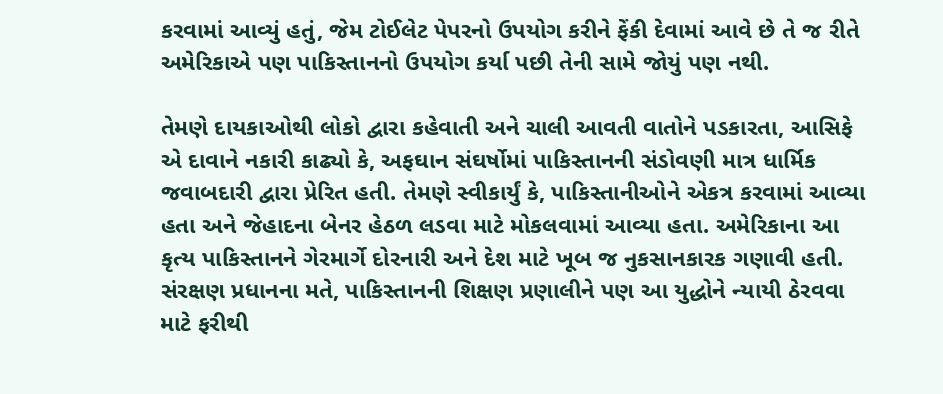કરવામાં આવ્યું હતું, જેમ ટોઈલેટ પેપરનો ઉપયોગ કરીને ફેંકી દેવામાં આવે છે તે જ રીતે અમેરિકાએ પણ પાકિસ્તાનનો ઉપયોગ કર્યા પછી તેની સામે જોયું પણ નથી.

તેમણે દાયકાઓથી લોકો દ્વારા કહેવાતી અને ચાલી આવતી વાતોને પડકારતા, આસિફે એ દાવાને નકારી કાઢ્યો કે, અફઘાન સંઘર્ષોમાં પાકિસ્તાનની સંડોવણી માત્ર ધાર્મિક જવાબદારી દ્વારા પ્રેરિત હતી. તેમણે સ્વીકાર્યું કે, પાકિસ્તાનીઓને એકત્ર કરવામાં આવ્યા હતા અને જેહાદના બેનર હેઠળ લડવા માટે મોકલવામાં આવ્યા હતા. અમેરિકાના આ કૃત્ય પાકિસ્તાનને ગેરમાર્ગે દોરનારી અને દેશ માટે ખૂબ જ નુકસાનકારક ગણાવી હતી. સંરક્ષણ પ્રધાનના મતે, પાકિસ્તાનની શિક્ષણ પ્રણાલીને પણ આ યુદ્ધોને ન્યાયી ઠેરવવા માટે ફરીથી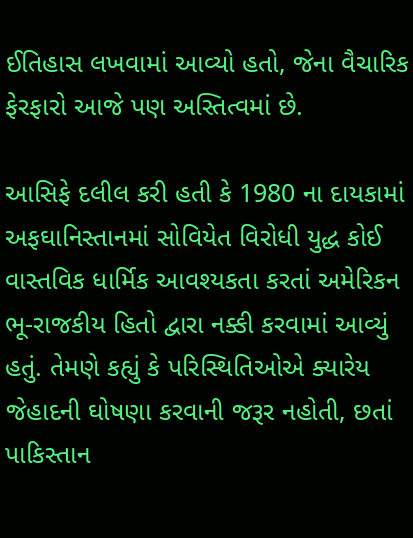ઈતિહાસ લખવામાં આવ્યો હતો, જેના વૈચારિક ફેરફારો આજે પણ અસ્તિત્વમાં છે.

આસિફે દલીલ કરી હતી કે 1980 ના દાયકામાં અફઘાનિસ્તાનમાં સોવિયેત વિરોધી યુદ્ધ કોઈ વાસ્તવિક ધાર્મિક આવશ્યકતા કરતાં અમેરિકન ભૂ-રાજકીય હિતો દ્વારા નક્કી કરવામાં આવ્યું હતું. તેમણે કહ્યું કે પરિસ્થિતિઓએ ક્યારેય જેહાદની ઘોષણા કરવાની જરૂર નહોતી, છતાં પાકિસ્તાન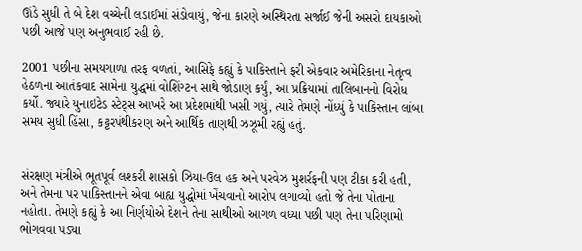ઊંડે સુધી તે બે દેશ વચ્ચેની લડાઈમાં સંડોવાયું, જેના કારણે અસ્થિરતા સર્જાઈ જેની અસરો દાયકાઓ પછી આજે પણ અનુભવાઈ રહી છે.

2001 પછીના સમયગાળા તરફ વળતાં, આસિફે કહ્યું કે પાકિસ્તાને ફરી એકવાર અમેરિકાના નેતૃત્વ હેઠળના આતંકવાદ સામેના યુદ્ધમાં વોશિંગ્ટન સાથે જોડાણ કર્યું, આ પ્રક્રિયામાં તાલિબાનનો વિરોધ કર્યો. જ્યારે યુનાઇટેડ સ્ટેટ્સ આખરે આ પ્રદેશમાંથી ખસી ગયું, ત્યારે તેમણે નોંધ્યું કે પાકિસ્તાન લાંબા સમય સુધી હિંસા, કટ્ટરપંથીકરણ અને આર્થિક તાણથી ઝઝૂમી રહ્યું હતું.


સંરક્ષણ મંત્રીએ ભૂતપૂર્વ લશ્કરી શાસકો ઝિયા-ઉલ હક અને પરવેઝ મુશર્રફની પણ ટીકા કરી હતી, અને તેમના પર પાકિસ્તાનને એવા બાહ્ય યુદ્ધોમાં ખેંચવાનો આરોપ લગાવ્યો હતો જે તેના પોતાના નહોતા. તેમણે કહ્યું કે આ નિર્ણયોએ દેશને તેના સાથીઓ આગળ વધ્યા પછી પણ તેના પરિણામો ભોગવવા પડ્યા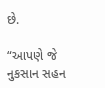છે.

“આપણે જે નુકસાન સહન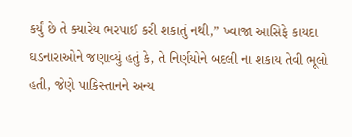કર્યું છે તે ક્યારેય ભરપાઈ કરી શકાતું નથી,” ખ્વાજા આસિફે કાયદા ઘડનારાઓને જણાવ્યું હતું કે, તે નિર્ણયોને બદલી ના શકાય તેવી ભૂલો હતી, જેણે પાકિસ્તાનને અન્ય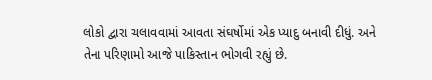લોકો દ્વારા ચલાવવામાં આવતા સંઘર્ષોમાં એક પ્યાદુ બનાવી દીધું. અને તેના પરિણામો આજે પાકિસ્તાન ભોગવી રહ્યું છે.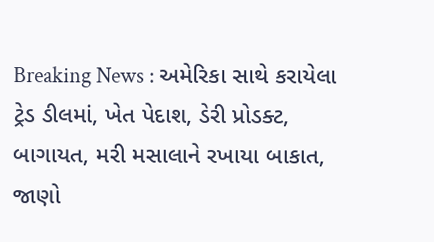Breaking News : અમેરિકા સાથે કરાયેલા ટ્રેડ ડીલમાં, ખેત પેદાશ, ડેરી પ્રોડક્ટ, બાગાયત, મરી મસાલાને રખાયા બાકાત, જાણો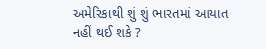અમેરિકાથી શું શું ભારતમાં આયાત નહીં થઈ શકે ?